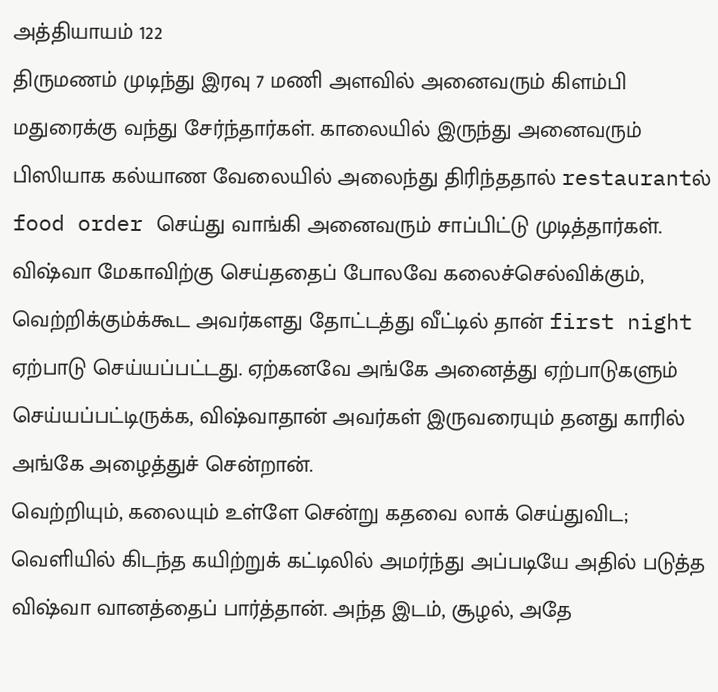அத்தியாயம் 122
திருமணம் முடிந்து இரவு 7 மணி அளவில் அனைவரும் கிளம்பி மதுரைக்கு வந்து சேர்ந்தார்கள். காலையில் இருந்து அனைவரும் பிஸியாக கல்யாண வேலையில் அலைந்து திரிந்ததால் restaurantல் food order செய்து வாங்கி அனைவரும் சாப்பிட்டு முடித்தார்கள்.
விஷ்வா மேகாவிற்கு செய்ததைப் போலவே கலைச்செல்விக்கும், வெற்றிக்கும்க்கூட அவர்களது தோட்டத்து வீட்டில் தான் first night ஏற்பாடு செய்யப்பட்டது. ஏற்கனவே அங்கே அனைத்து ஏற்பாடுகளும் செய்யப்பட்டிருக்க, விஷ்வாதான் அவர்கள் இருவரையும் தனது காரில் அங்கே அழைத்துச் சென்றான்.
வெற்றியும், கலையும் உள்ளே சென்று கதவை லாக் செய்துவிட; வெளியில் கிடந்த கயிற்றுக் கட்டிலில் அமர்ந்து அப்படியே அதில் படுத்த விஷ்வா வானத்தைப் பார்த்தான். அந்த இடம், சூழல், அதே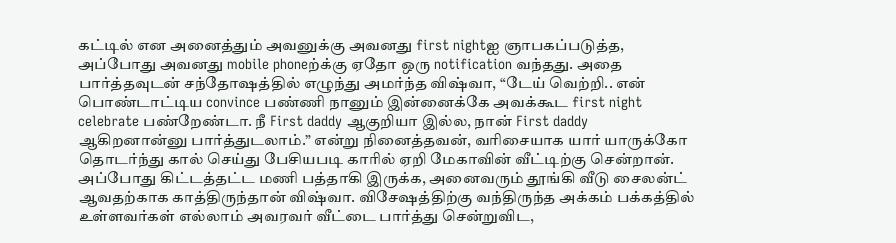கட்டில் என அனைத்தும் அவனுக்கு அவனது first nightஐ ஞாபகப்படுத்த, அப்போது அவனது mobile phoneற்க்கு ஏதோ ஒரு notification வந்தது. அதை பார்த்தவுடன் சந்தோஷத்தில் எழுந்து அமர்ந்த விஷ்வா, “டேய் வெற்றி.. என் பொண்டாட்டிய convince பண்ணி நானும் இன்னைக்கே அவக்கூட first night celebrate பண்றேண்டா. நீ First daddy ஆகுறியா இல்ல, நான் First daddy ஆகிறனான்னு பார்த்துடலாம்.” என்று நினைத்தவன், வரிசையாக யார் யாருக்கோ தொடர்ந்து கால் செய்து பேசியபடி காரில் ஏறி மேகாவின் வீட்டிற்கு சென்றான்.
அப்போது கிட்டத்தட்ட மணி பத்தாகி இருக்க, அனைவரும் தூங்கி வீடு சைலன்ட் ஆவதற்காக காத்திருந்தான் விஷ்வா. விசேஷத்திற்கு வந்திருந்த அக்கம் பக்கத்தில் உள்ளவர்கள் எல்லாம் அவரவர் வீட்டை பார்த்து சென்றுவிட,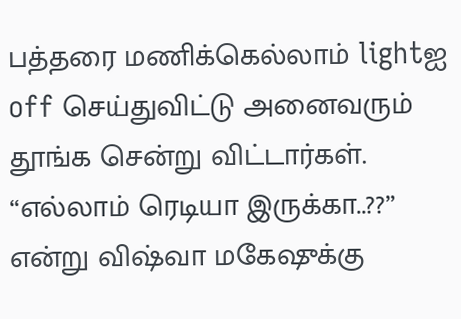பத்தரை மணிக்கெல்லாம் lightஐ off செய்துவிட்டு அனைவரும் தூங்க சென்று விட்டார்கள். “எல்லாம் ரெடியா இருக்கா..??” என்று விஷ்வா மகேஷுக்கு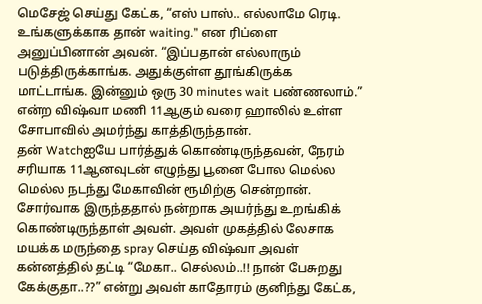மெசேஜ் செய்து கேட்க, “எஸ் பாஸ்.. எல்லாமே ரெடி. உங்களுக்காக தான் waiting.” என ரிப்ளை அனுப்பினான் அவன். “இப்பதான் எல்லாரும் படுத்திருக்காங்க. அதுக்குள்ள தூங்கிருக்க மாட்டாங்க. இன்னும் ஒரு 30 minutes wait பண்ணலாம்.” என்ற விஷ்வா மணி 11ஆகும் வரை ஹாலில் உள்ள சோபாவில் அமர்ந்து காத்திருந்தான்.
தன் Watchஐயே பார்த்துக் கொண்டிருந்தவன், நேரம் சரியாக 11ஆனவுடன் எழுந்து பூனை போல மெல்ல மெல்ல நடந்து மேகாவின் ரூமிற்கு சென்றான். சோர்வாக இருந்ததால் நன்றாக அயர்ந்து உறங்கிக் கொண்டிருந்தாள் அவள். அவள் முகத்தில் லேசாக மயக்க மருந்தை spray செய்த விஷ்வா அவள் கன்னத்தில் தட்டி “மேகா.. செல்லம்..!! நான் பேசுறது கேக்குதா..??” என்று அவள் காதோரம் குனிந்து கேட்க,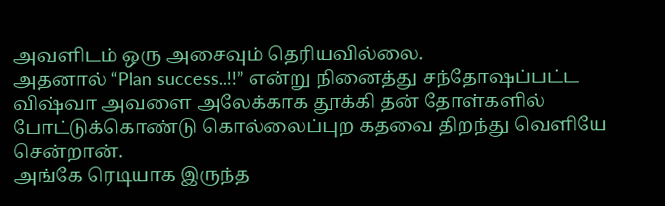அவளிடம் ஒரு அசைவும் தெரியவில்லை.
அதனால் “Plan success..!!” என்று நினைத்து சந்தோஷப்பட்ட விஷ்வா அவளை அலேக்காக தூக்கி தன் தோள்களில் போட்டுக்கொண்டு கொல்லைப்புற கதவை திறந்து வெளியே சென்றான்.
அங்கே ரெடியாக இருந்த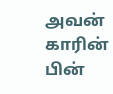அவன் காரின் பின்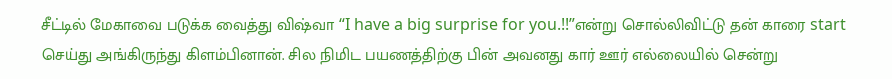சீட்டில் மேகாவை படுக்க வைத்து விஷ்வா “I have a big surprise for you.!!”என்று சொல்லிவிட்டு தன் காரை start செய்து அங்கிருந்து கிளம்பினான். சில நிமிட பயணத்திற்கு பின் அவனது கார் ஊர் எல்லையில் சென்று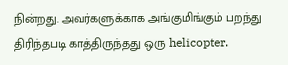நின்றது. அவர்களுக்காக அங்குமிங்கும் பறந்து திரிந்தபடி காத்திருந்தது ஒரு helicopter.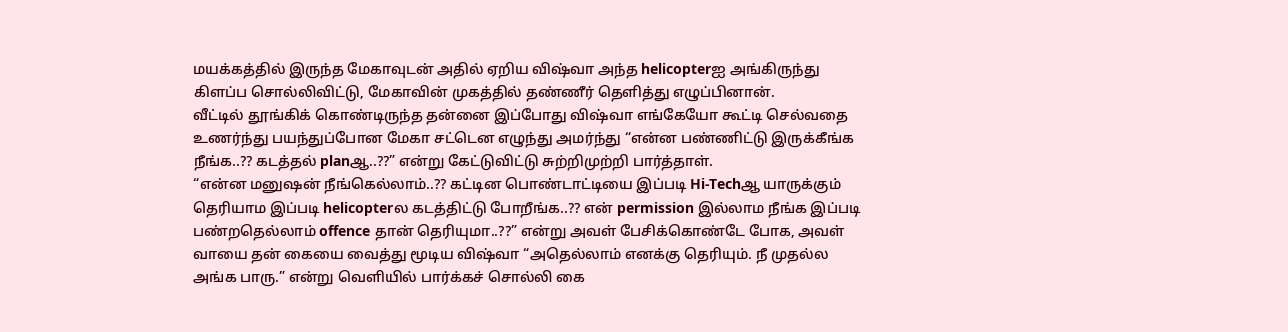மயக்கத்தில் இருந்த மேகாவுடன் அதில் ஏறிய விஷ்வா அந்த helicopterஐ அங்கிருந்து கிளப்ப சொல்லிவிட்டு, மேகாவின் முகத்தில் தண்ணீர் தெளித்து எழுப்பினான்.
வீட்டில் தூங்கிக் கொண்டிருந்த தன்னை இப்போது விஷ்வா எங்கேயோ கூட்டி செல்வதை உணர்ந்து பயந்துப்போன மேகா சட்டென எழுந்து அமர்ந்து “என்ன பண்ணிட்டு இருக்கீங்க நீங்க..?? கடத்தல் planஆ..??” என்று கேட்டுவிட்டு சுற்றிமுற்றி பார்த்தாள்.
“என்ன மனுஷன் நீங்கெல்லாம்..?? கட்டின பொண்டாட்டியை இப்படி Hi-Techஆ யாருக்கும் தெரியாம இப்படி helicopterல கடத்திட்டு போறீங்க..?? என் permission இல்லாம நீங்க இப்படி பண்றதெல்லாம் offence தான் தெரியுமா..??” என்று அவள் பேசிக்கொண்டே போக, அவள் வாயை தன் கையை வைத்து மூடிய விஷ்வா “அதெல்லாம் எனக்கு தெரியும். நீ முதல்ல அங்க பாரு.” என்று வெளியில் பார்க்கச் சொல்லி கை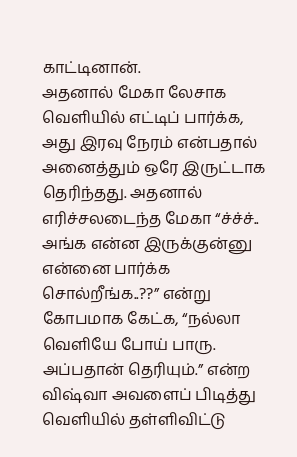காட்டினான்.
அதனால் மேகா லேசாக வெளியில் எட்டிப் பார்க்க, அது இரவு நேரம் என்பதால் அனைத்தும் ஒரே இருட்டாக தெரிந்தது. அதனால் எரிச்சலடைந்த மேகா “ச்ச்ச்.. அங்க என்ன இருக்குன்னு என்னை பார்க்க சொல்றீங்க..??” என்று கோபமாக கேட்க, “நல்லா வெளியே போய் பாரு. அப்பதான் தெரியும்.” என்ற விஷ்வா அவளைப் பிடித்து வெளியில் தள்ளிவிட்டு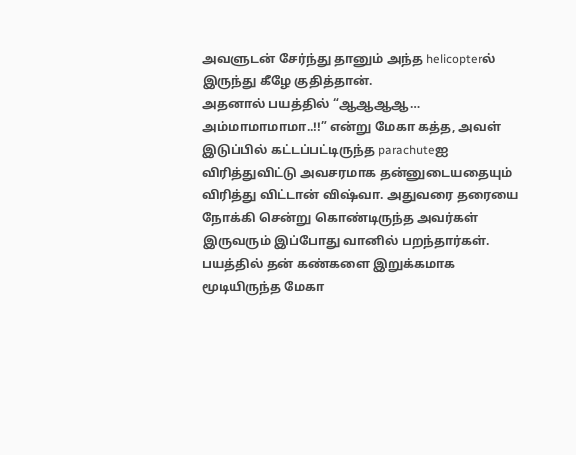அவளுடன் சேர்ந்து தானும் அந்த helicopterல் இருந்து கீழே குதித்தான்.
அதனால் பயத்தில் “ஆஆஆஆ… அம்மாமாமாமா..!!” என்று மேகா கத்த, அவள் இடுப்பில் கட்டப்பட்டிருந்த parachuteஐ விரித்துவிட்டு அவசரமாக தன்னுடையதையும் விரித்து விட்டான் விஷ்வா. அதுவரை தரையை நோக்கி சென்று கொண்டிருந்த அவர்கள் இருவரும் இப்போது வானில் பறந்தார்கள். பயத்தில் தன் கண்களை இறுக்கமாக மூடியிருந்த மேகா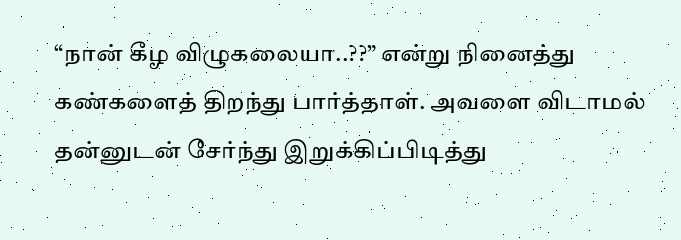“நான் கீழ விழுகலையா..??” என்று நினைத்து கண்களைத் திறந்து பார்த்தாள். அவளை விடாமல் தன்னுடன் சேர்ந்து இறுக்கிப்பிடித்து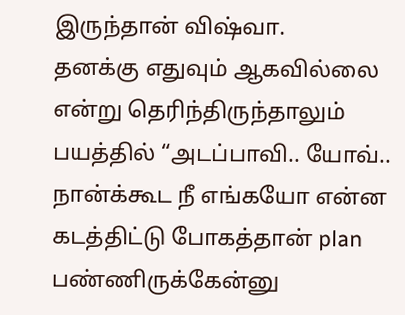இருந்தான் விஷ்வா.
தனக்கு எதுவும் ஆகவில்லை என்று தெரிந்திருந்தாலும் பயத்தில் “அடப்பாவி.. யோவ்.. நான்க்கூட நீ எங்கயோ என்ன கடத்திட்டு போகத்தான் plan பண்ணிருக்கேன்னு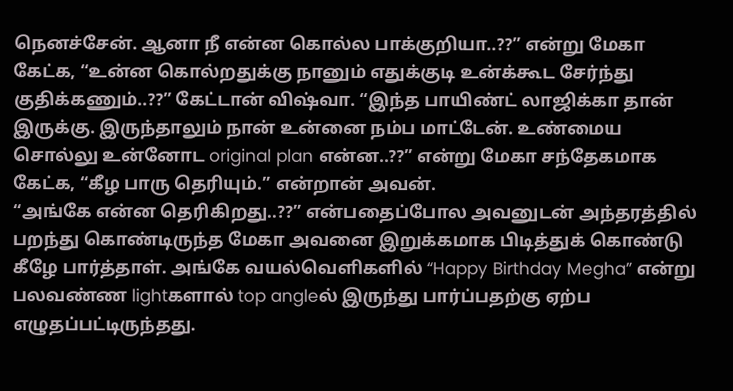நெனச்சேன். ஆனா நீ என்ன கொல்ல பாக்குறியா..??” என்று மேகா கேட்க, “உன்ன கொல்றதுக்கு நானும் எதுக்குடி உன்க்கூட சேர்ந்து குதிக்கணும்..??” கேட்டான் விஷ்வா. “இந்த பாயிண்ட் லாஜிக்கா தான் இருக்கு. இருந்தாலும் நான் உன்னை நம்ப மாட்டேன். உண்மைய சொல்லு உன்னோட original plan என்ன..??” என்று மேகா சந்தேகமாக கேட்க, “கீழ பாரு தெரியும்.” என்றான் அவன்.
“அங்கே என்ன தெரிகிறது..??” என்பதைப்போல அவனுடன் அந்தரத்தில் பறந்து கொண்டிருந்த மேகா அவனை இறுக்கமாக பிடித்துக் கொண்டு கீழே பார்த்தாள். அங்கே வயல்வெளிகளில் “Happy Birthday Megha” என்று பலவண்ண lightகளால் top angleல் இருந்து பார்ப்பதற்கு ஏற்ப எழுதப்பட்டிருந்தது.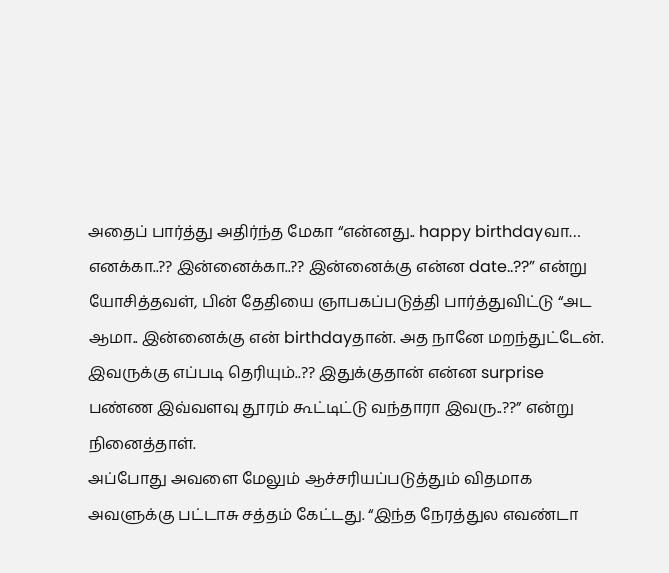அதைப் பார்த்து அதிர்ந்த மேகா “என்னது.. happy birthdayவா… எனக்கா..?? இன்னைக்கா..?? இன்னைக்கு என்ன date..??” என்று யோசித்தவள், பின் தேதியை ஞாபகப்படுத்தி பார்த்துவிட்டு “அட ஆமா.. இன்னைக்கு என் birthdayதான். அத நானே மறந்துட்டேன். இவருக்கு எப்படி தெரியும்..?? இதுக்குதான் என்ன surprise பண்ண இவ்வளவு தூரம் கூட்டிட்டு வந்தாரா இவரு..??” என்று நினைத்தாள்.
அப்போது அவளை மேலும் ஆச்சரியப்படுத்தும் விதமாக அவளுக்கு பட்டாசு சத்தம் கேட்டது. “இந்த நேரத்துல எவண்டா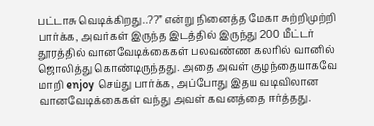பட்டாசு வெடிக்கிறது..??” என்று நினைத்த மேகா சுற்றிமுற்றி பார்க்க, அவர்கள் இருந்த இடத்தில் இருந்து 200 மீட்டர் தூரத்தில் வானவேடிக்கைகள் பலவண்ண கலரில் வானில் ஜொலித்து கொண்டிருந்தது. அதை அவள் குழந்தையாகவே மாறி enjoy செய்து பார்க்க, அப்போது இதய வடிவிலான வானவேடிக்கைகள் வந்து அவள் கவனத்தை ஈர்த்தது.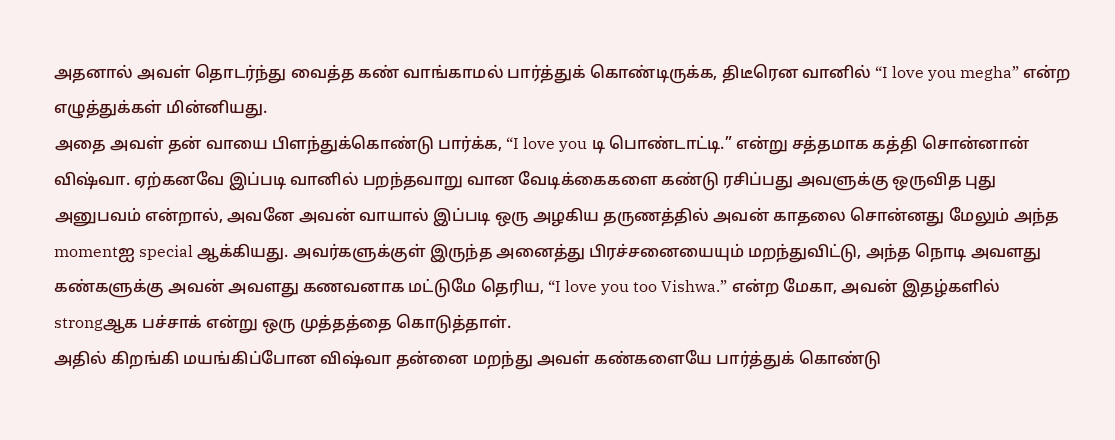அதனால் அவள் தொடர்ந்து வைத்த கண் வாங்காமல் பார்த்துக் கொண்டிருக்க, திடீரென வானில் “I love you megha” என்ற எழுத்துக்கள் மின்னியது.
அதை அவள் தன் வாயை பிளந்துக்கொண்டு பார்க்க, “I love you டி பொண்டாட்டி.” என்று சத்தமாக கத்தி சொன்னான் விஷ்வா. ஏற்கனவே இப்படி வானில் பறந்தவாறு வான வேடிக்கைகளை கண்டு ரசிப்பது அவளுக்கு ஒருவித புது அனுபவம் என்றால், அவனே அவன் வாயால் இப்படி ஒரு அழகிய தருணத்தில் அவன் காதலை சொன்னது மேலும் அந்த momentஐ special ஆக்கியது. அவர்களுக்குள் இருந்த அனைத்து பிரச்சனையையும் மறந்துவிட்டு, அந்த நொடி அவளது கண்களுக்கு அவன் அவளது கணவனாக மட்டுமே தெரிய, “I love you too Vishwa.” என்ற மேகா, அவன் இதழ்களில் strongஆக பச்சாக் என்று ஒரு முத்தத்தை கொடுத்தாள்.
அதில் கிறங்கி மயங்கிப்போன விஷ்வா தன்னை மறந்து அவள் கண்களையே பார்த்துக் கொண்டு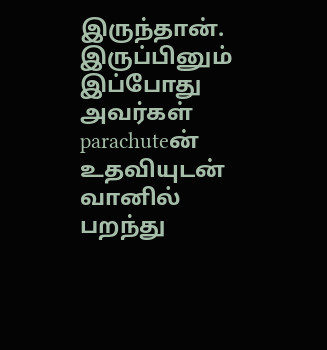இருந்தான்.
இருப்பினும் இப்போது அவர்கள் parachuteன் உதவியுடன் வானில் பறந்து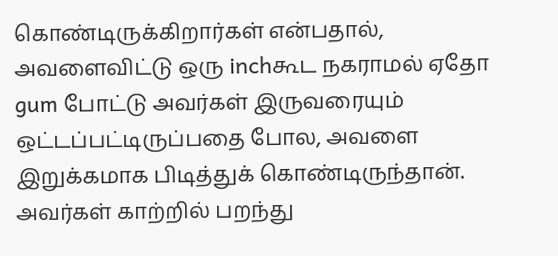கொண்டிருக்கிறார்கள் என்பதால், அவளைவிட்டு ஒரு inchகூட நகராமல் ஏதோ gum போட்டு அவர்கள் இருவரையும் ஒட்டப்பட்டிருப்பதை போல, அவளை இறுக்கமாக பிடித்துக் கொண்டிருந்தான். அவர்கள் காற்றில் பறந்து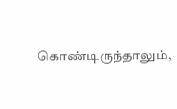கொண்டிருந்தாலும்,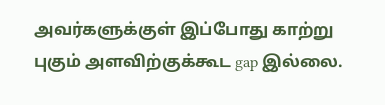அவர்களுக்குள் இப்போது காற்று புகும் அளவிற்குக்கூட gap இல்லை.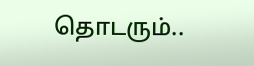தொடரும்..